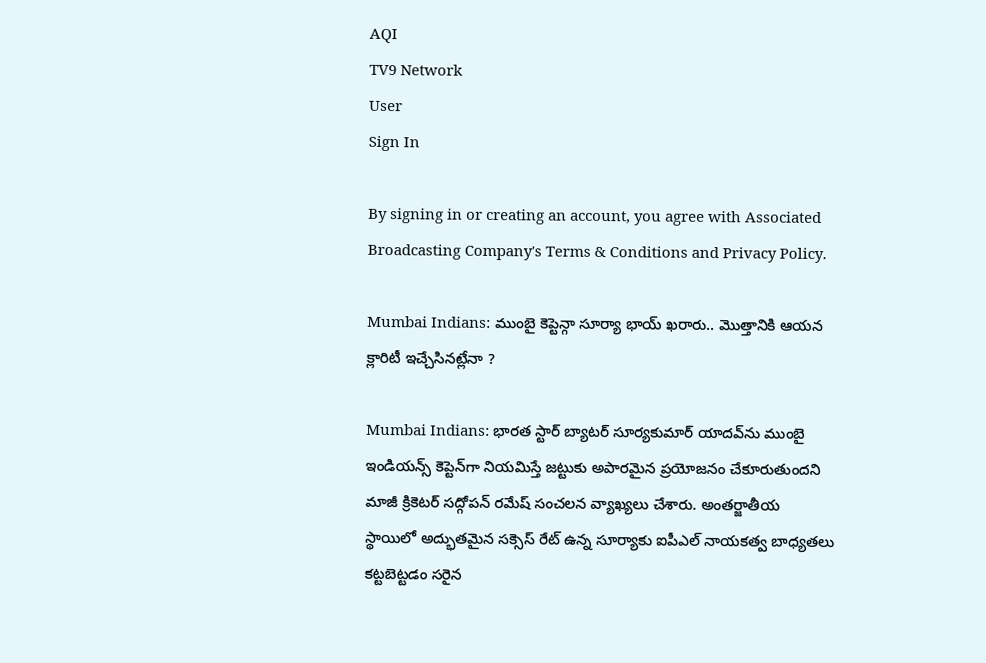AQI
TV9 Network
User
Sign In

By signing in or creating an account, you agree with Associated Broadcasting Company's Terms & Conditions and Privacy Policy.

Mumbai Indians: ముంబై కెప్టెన్గా సూర్యా భాయ్ ఖరారు.. మొత్తానికి ఆయన క్లారిటీ ఇచ్చేసినట్లేనా ?

Mumbai Indians: భారత స్టార్ బ్యాటర్ సూర్యకుమార్ యాదవ్‌ను ముంబై ఇండియన్స్ కెప్టెన్‌గా నియమిస్తే జట్టుకు అపారమైన ప్రయోజనం చేకూరుతుందని మాజీ క్రికెటర్ సద్గోపన్ రమేష్ సంచలన వ్యాఖ్యలు చేశారు. అంతర్జాతీయ స్థాయిలో అద్భుతమైన సక్సెస్ రేట్ ఉన్న సూర్యాకు ఐపీఎల్ నాయకత్వ బాధ్యతలు కట్టబెట్టడం సరైన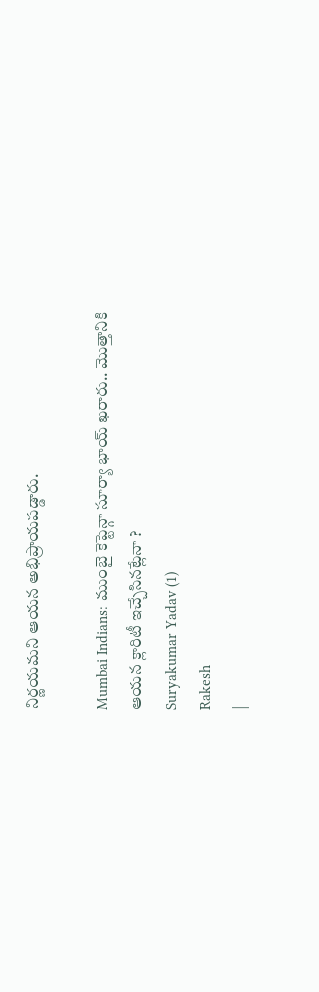నిర్ణయమని ఆయన అభిప్రాయపడ్డారు.

Mumbai Indians: ముంబై కెప్టెన్గా సూర్యా భాయ్ ఖరారు.. మొత్తానికి ఆయన క్లారిటీ ఇచ్చేసినట్లేనా ?
Suryakumar Yadav (1)
Rakesh
|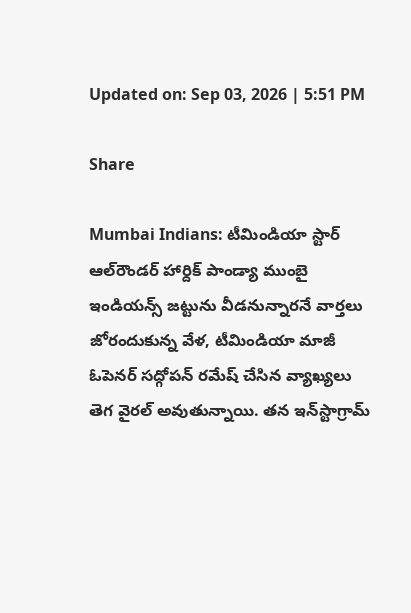Updated on: Sep 03, 2026 | 5:51 PM

Share

Mumbai Indians: టీమిండియా స్టార్ ఆల్‌రౌండర్ హార్దిక్ పాండ్యా ముంబై ఇండియన్స్ జట్టును వీడనున్నారనే వార్తలు జోరందుకున్న వేళ, టీమిండియా మాజీ ఓపెనర్ సద్గోపన్ రమేష్ చేసిన వ్యాఖ్యలు తెగ వైరల్ అవుతున్నాయి. తన ఇన్‌స్టాగ్రామ్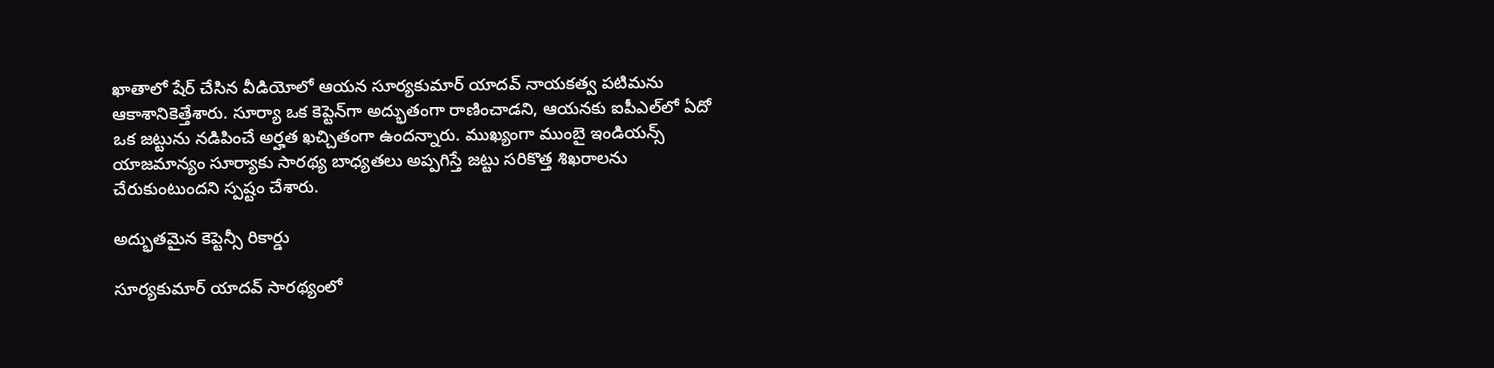ఖాతాలో షేర్ చేసిన వీడియోలో ఆయన సూర్యకుమార్ యాదవ్ నాయకత్వ పటిమను ఆకాశానికెత్తేశారు. సూర్యా ఒక కెప్టెన్‌గా అద్భుతంగా రాణించాడని, ఆయనకు ఐపీఎల్‌లో ఏదో ఒక జట్టును నడిపించే అర్హత ఖచ్చితంగా ఉందన్నారు. ముఖ్యంగా ముంబై ఇండియన్స్ యాజమాన్యం సూర్యాకు సారథ్య బాధ్యతలు అప్పగిస్తే జట్టు సరికొత్త శిఖరాలను చేరుకుంటుందని స్పష్టం చేశారు.

అద్భుతమైన కెప్టెన్సీ రికార్డు

సూర్యకుమార్ యాదవ్ సారథ్యంలో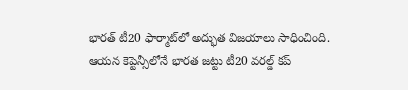భారత్ టీ20 ఫార్మాట్‌లో అద్భుత విజయాలు సాధించింది. ఆయన కెప్టెన్సీలోనే భారత జట్టు టీ20 వరల్డ్ కప్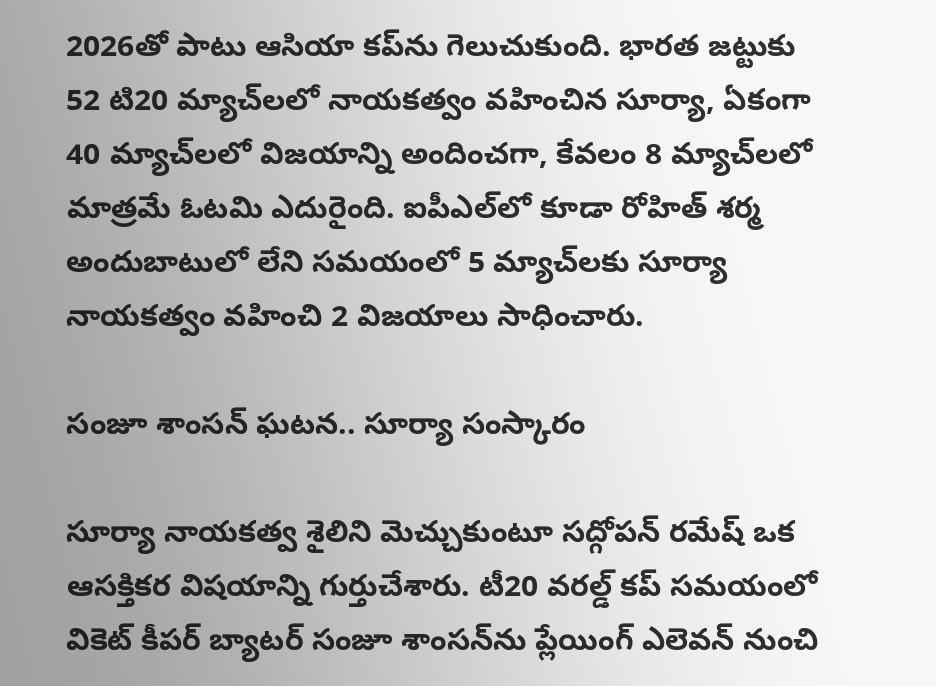2026తో పాటు ఆసియా కప్‌ను గెలుచుకుంది. భారత జట్టుకు 52 టి20 మ్యాచ్‌లలో నాయకత్వం వహించిన సూర్యా, ఏకంగా 40 మ్యాచ్‌లలో విజయాన్ని అందించగా, కేవలం 8 మ్యాచ్‌లలో మాత్రమే ఓటమి ఎదురైంది. ఐపీఎల్‌లో కూడా రోహిత్ శర్మ అందుబాటులో లేని సమయంలో 5 మ్యాచ్‌లకు సూర్యా నాయకత్వం వహించి 2 విజయాలు సాధించారు.

సంజూ శాంసన్ ఘటన.. సూర్యా సంస్కారం

సూర్యా నాయకత్వ శైలిని మెచ్చుకుంటూ సద్గోపన్ రమేష్ ఒక ఆసక్తికర విషయాన్ని గుర్తుచేశారు. టీ20 వరల్డ్ కప్ సమయంలో వికెట్ కీపర్ బ్యాటర్ సంజూ శాంసన్‌ను ప్లేయింగ్ ఎలెవన్ నుంచి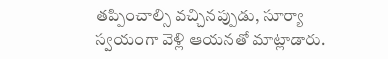తప్పించాల్సి వచ్చినప్పుడు, సూర్యా స్వయంగా వెళ్లి ఆయనతో మాట్లాడారు.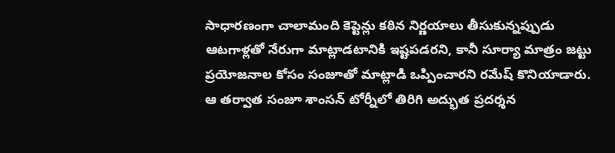సాధారణంగా చాలామంది కెప్టెన్లు కఠిన నిర్ణయాలు తీసుకున్నప్పుడు ఆటగాళ్లతో నేరుగా మాట్లాడటానికి ఇష్టపడరని, కానీ సూర్యా మాత్రం జట్టు ప్రయోజనాల కోసం సంజూతో మాట్లాడి ఒప్పించారని రమేష్ కొనియాడారు. ఆ తర్వాత సంజూ శాంసన్ టోర్నీలో తిరిగి అద్భుత ప్రదర్శన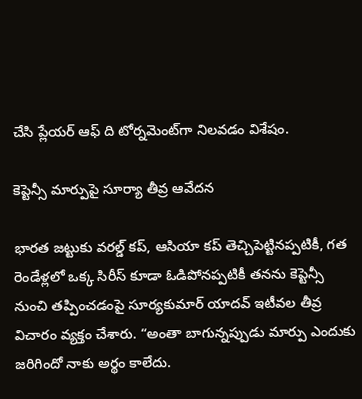చేసి ప్లేయర్ ఆఫ్ ది టోర్నమెంట్‌గా నిలవడం విశేషం.

కెప్టెన్సీ మార్పుపై సూర్యా తీవ్ర ఆవేదన

భారత జట్టుకు వరల్డ్ కప్, ఆసియా కప్ తెచ్చిపెట్టినప్పటికీ, గత రెండేళ్లలో ఒక్క సిరీస్ కూడా ఓడిపోనప్పటికీ తనను కెప్టెన్సీ నుంచి తప్పించడంపై సూర్యకుమార్ యాదవ్ ఇటీవల తీవ్ర విచారం వ్యక్తం చేశారు. “అంతా బాగున్నప్పుడు మార్పు ఎందుకు జరిగిందో నాకు అర్థం కాలేదు.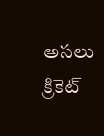అసలు క్రికెట్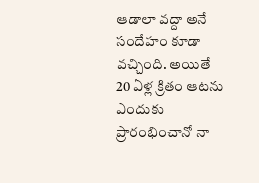ఆడాలా వద్దా అనే సందేహం కూడా వచ్చింది. అయితే 20 ఏళ్ల క్రితం ఆటను ఎందుకు ప్రారంభించానో నా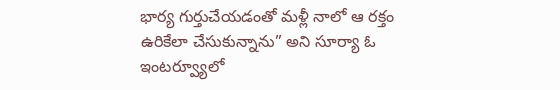భార్య గుర్తుచేయడంతో మళ్లీ నాలో ఆ రక్తం ఉరికేలా చేసుకున్నాను” అని సూర్యా ఓ ఇంటర్వ్యూలో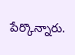పేర్కొన్నారు.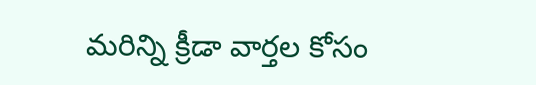మరిన్ని క్రీడా వార్తల కోసం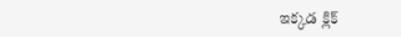ఇక్కడ క్లిక్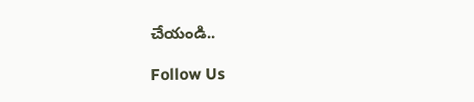చేయండి..

Follow Us